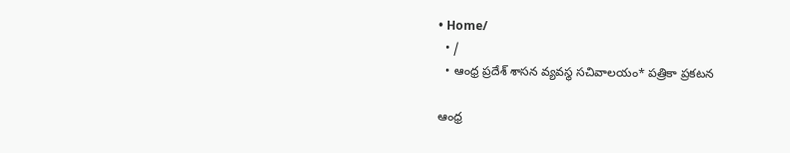• Home/
  • /
  • ఆంధ్ర ప్రదేశ్ శాసన వ్యవస్థ సచివాలయం* పత్రికా ప్రకటన

ఆంధ్ర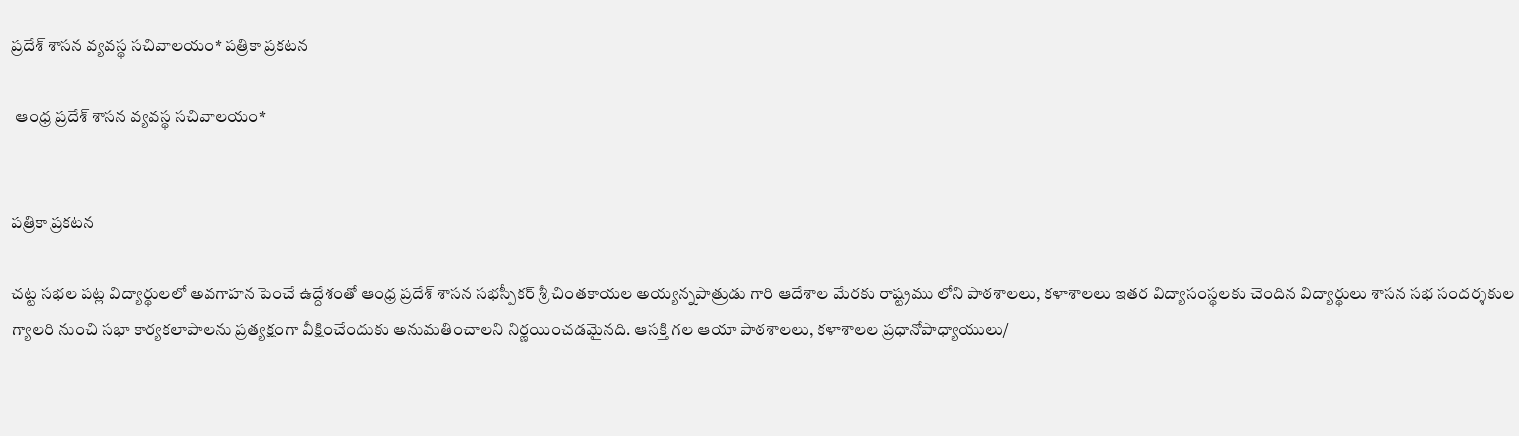ప్రదేశ్ శాసన వ్యవస్థ సచివాలయం* పత్రికా ప్రకటన

 ఆంధ్ర ప్రదేశ్ శాసన వ్యవస్థ సచివాలయం*


పత్రికా ప్రకటన

చట్ట సభల పట్ల విద్యార్థులలో అవగాహన పెంచే ఉద్దేశంతో ఆంధ్ర ప్రదేశ్ శాసన సభస్పీకర్ శ్రీ చింతకాయల అయ్యన్నపాత్రుడు గారి ఆదేశాల మేరకు రాష్ట్రము లోని పాఠశాలలు, కళాశాలలు ఇతర విద్యాసంస్థలకు చెందిన విద్యార్థులు శాసన సభ సందర్శకుల గ్యాలరి నుంచి సభా కార్యకలాపాలను ప్రత్యక్షంగా వీక్షించేందుకు అనుమతించాలని నిర్ణయించడమైనది. ఆసక్తి గల ఆయా పాఠశాలలు, కళాశాలల ప్రధానోపాధ్యాయులు/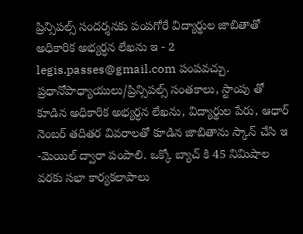ప్రిన్సిపల్స్ సందర్శనకు పంపగోరే విద్యార్థుల జాబితాతో అధికారిక అభ్యర్ధన లేఖను ఇ - 2 legis.passes@gmail.com పంపవచ్చు. ప్రధానోపాధ్యాయులు/ప్రిన్సిపల్స్ సంతకాలు, స్టాంపు తో కూడిన అధికారిక అభ్యర్ధన లేఖను, విద్యార్థుల పేరు, ఆధార్ నెంబర్ తదితర వివరాలతో కూడిన జాబితాను స్కాన్ చేసి ఇ -మెయిల్ ద్వారా పంపాలి. ఒక్కో బ్యాచ్ కి 45 నిమిషాల వరకు సభా కార్యకలాపాలు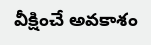వీక్షించే అవకాశం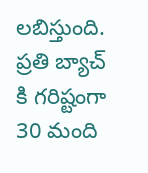లబిస్తుంది. ప్రతి బ్యాచ్ కి గరిష్టంగా 30 మంది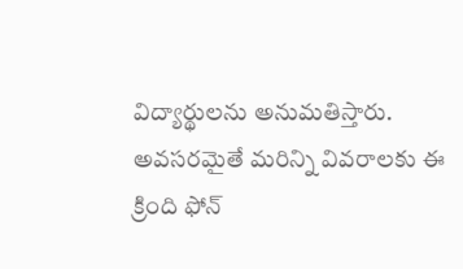విద్యార్థులను అనుమతిస్తారు. అవసరమైతే మరిన్ని వివరాలకు ఈ క్రింది ఫోన్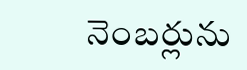నెంబర్లును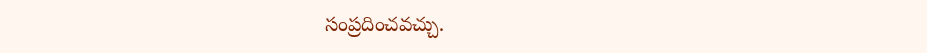సంప్రదించవచ్చు.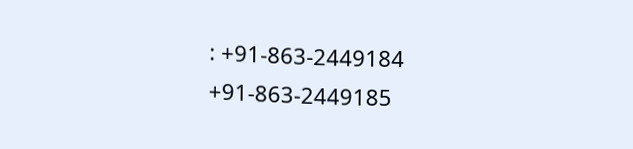: +91-863-2449184 +91-863-2449185